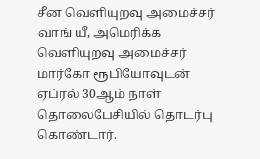சீன வெளியுறவு அமைச்சர் வாங் யீ, அமெரிக்க வெளியுறவு அமைச்சர் மார்கோ ரூபியோவுடன் ஏப்ரல் 30ஆம் நாள் தொலைபேசியில் தொடர்பு கொண்டார்.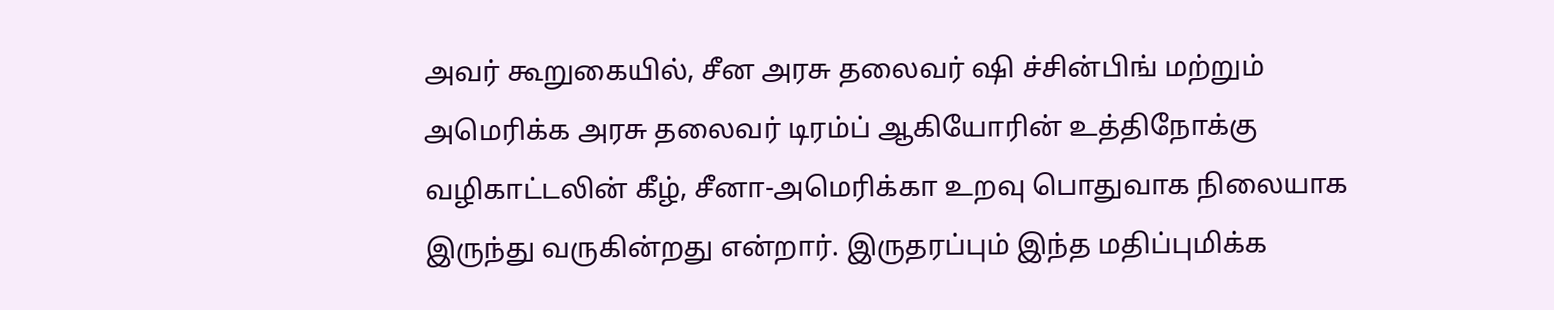அவர் கூறுகையில், சீன அரசு தலைவர் ஷி ச்சின்பிங் மற்றும் அமெரிக்க அரசு தலைவர் டிரம்ப் ஆகியோரின் உத்திநோக்கு வழிகாட்டலின் கீழ், சீனா-அமெரிக்கா உறவு பொதுவாக நிலையாக இருந்து வருகின்றது என்றார். இருதரப்பும் இந்த மதிப்புமிக்க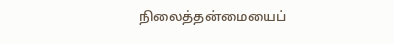நிலைத்தன்மையைப்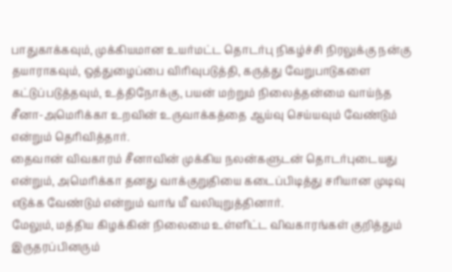பாதுகாக்கவும், முக்கியமான உயர்மட்ட தொடர்பு நிகழ்ச்சி நிரலுக்கு நன்கு தயாராகவும், ஒத்துழைப்பை விரிவுபடுத்தி, கருத்து வேறுபாடுகளை கட்டுப்படுத்தவும், உத்திநோக்கு, பயன் மற்றும் நிலைத்தன்மை வாய்ந்த சீனா-அமெரிக்கா உறவின் உருவாக்கத்தை ஆய்வு செய்யவும் வேண்டும் என்றும் தெரிவித்தார்.
தைவான் விவகாரம் சீனாவின் முக்கிய நலன்களுடன் தொடர்புடையது என்றும், அமெரிக்கா தனது வாக்குறுதியை கடைப்பிடித்து சரியான முடிவு எடுக்க வேண்டும் என்றும் வாங் யீ வலியுறுத்தினார்.
மேலும், மத்திய கிழக்கின் நிலைமை உள்ளிட்ட விவகாரங்கள் குறித்தும் இருதரப்பினரும்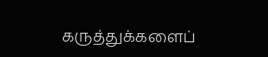கருத்துக்களைப்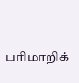பரிமாறிக்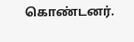கொண்டனர்.